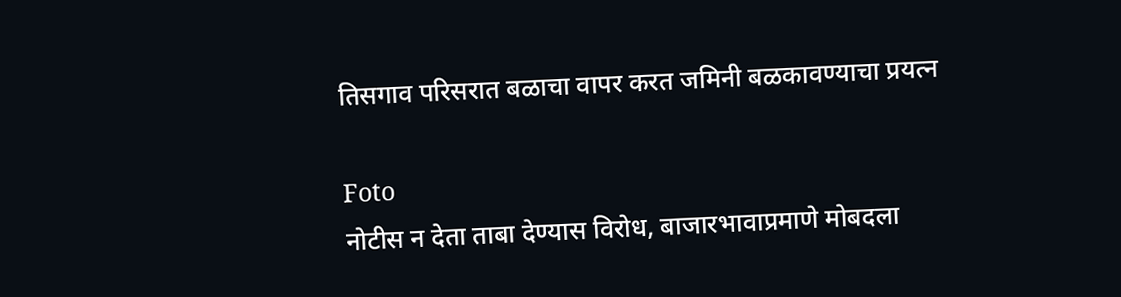तिसगाव परिसरात बळाचा वापर करत जमिनी बळकावण्याचा प्रयत्न

Foto
नोटीस न देता ताबा देण्यास विरोध, बाजारभावाप्रमाणे मोबदला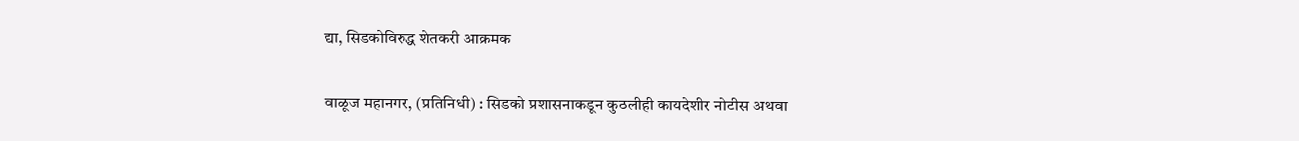द्या, सिडकोविरुद्ध शेतकरी आक्रमक

वाळूज महानगर, (प्रतिनिधी) : सिडको प्रशासनाकडून कुठलीही कायदेशीर नोटीस अथवा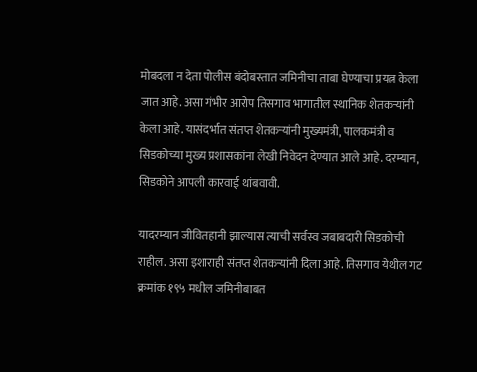मोबदला न देता पोलीस बंदोबस्तात जमिनीचा ताबा घेण्याचा प्रयत्न केला जात आहे. असा गंभीर आरोप तिसगाव भागातील स्थानिक शेतकऱ्यांनी केला आहे. यासंदर्भात संतप्त शेतकऱ्यांनी मुख्यमंत्री, पालकमंत्री व सिडकोच्या मुख्य प्रशासकांना लेखी निवेदन देण्यात आले आहे. दरम्यान, सिडकोने आपली कारवाई थांबवावी.

यादरम्यान जीवितहानी झाल्यास त्याची सर्वस्व जबाबदारी सिडकोची राहील. असा इशाराही संतप्त शेतकऱ्यांनी दिला आहे. तिसगाव येथील गट क्रमांक १९५ मधील जमिनीबाबत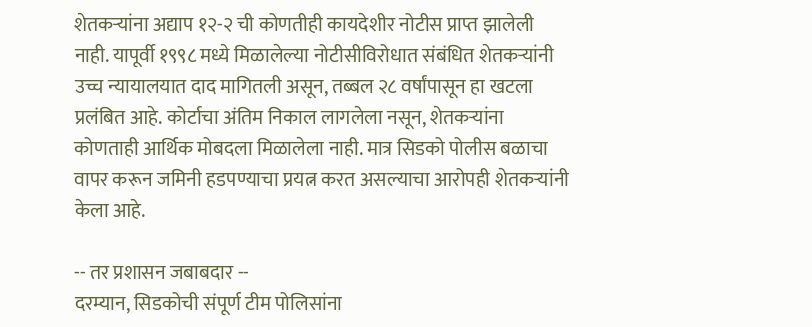शेतकऱ्यांना अद्याप १२-२ ची कोणतीही कायदेशीर नोटीस प्राप्त झालेली नाही. यापूर्वी १९९८ मध्ये मिळालेल्या नोटीसीविरोधात संबंधित शेतकऱ्यांनी उच्च न्यायालयात दाद मागितली असून, तब्बल २८ वर्षांपासून हा खटला प्रलंबित आहे. कोर्टाचा अंतिम निकाल लागलेला नसून, शेतकऱ्यांना कोणताही आर्थिक मोबदला मिळालेला नाही. मात्र सिडको पोलीस बळाचा वापर करून जमिनी हडपण्याचा प्रयत्न करत असल्याचा आरोपही शेतकऱ्यांनी केला आहे.

-- तर प्रशासन जबाबदार --
दरम्यान, सिडकोची संपूर्ण टीम पोलिसांना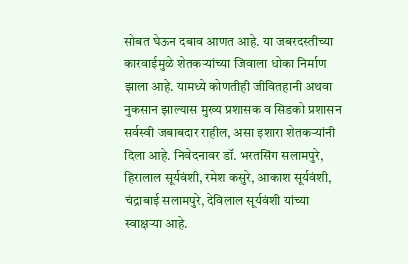सोबत घेऊन दबाव आणत आहे. या जबरदस्तीच्या कारवाईमुळे शेतकऱ्यांच्या जिवाला धोका निर्माण झाला आहे. यामध्ये कोणतीही जीवितहानी अथवा नुकसान झाल्यास मुख्य प्रशासक व सिडको प्रशासन सर्वस्वी जबाबदार राहील, असा इशारा शेतकऱ्यांनी दिला आहे. निवेदनावर डॉ. भरतसिंग सलामपुरे, हिरालाल सूर्यवंशी, रमेश कसुरे, आकाश सूर्यवंशी, चंद्राबाई सलामपुरे, देविलाल सूर्यवंशी यांच्या स्वाक्षऱ्या आहे.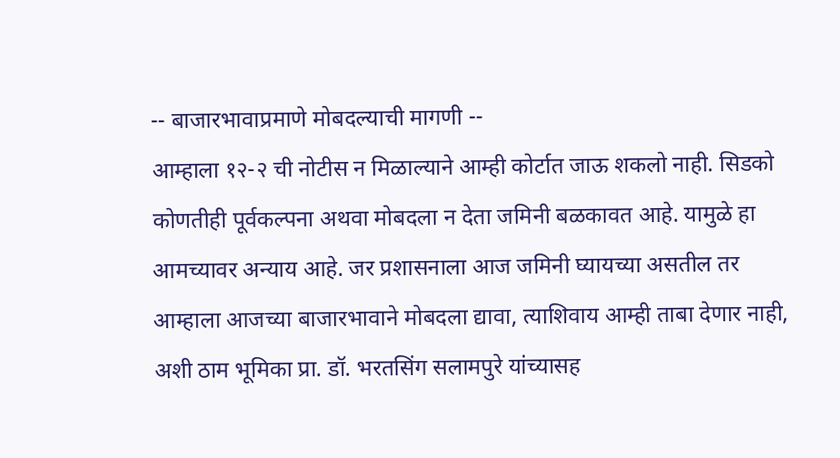-- बाजारभावाप्रमाणे मोबदल्याची मागणी --
आम्हाला १२-२ ची नोटीस न मिळाल्याने आम्ही कोर्टात जाऊ शकलो नाही. सिडको कोणतीही पूर्वकल्पना अथवा मोबदला न देता जमिनी बळकावत आहे. यामुळे हा आमच्यावर अन्याय आहे. जर प्रशासनाला आज जमिनी घ्यायच्या असतील तर आम्हाला आजच्या बाजारभावाने मोबदला द्यावा, त्याशिवाय आम्ही ताबा देणार नाही, अशी ठाम भूमिका प्रा. डॉ. भरतसिंग सलामपुरे यांच्यासह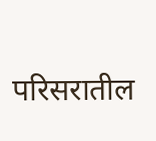परिसरातील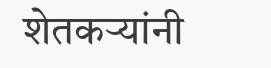शेतकऱ्यांनी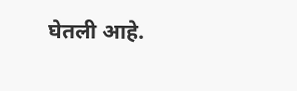घेतली आहे.